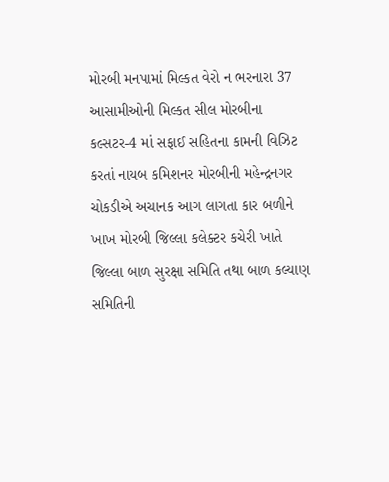મોરબી મનપામાં મિલ્કત વેરો ન ભરનારા 37 આસામીઓની મિલ્કત સીલ મોરબીના કલ્સટર-4 માં સફાઈ સહિતના કામની વિઝિટ કરતાં નાયબ કમિશનર મોરબીની મહેન્દ્રનગર ચોકડીએ અચાનક આગ લાગતા કાર બળીને ખાખ મોરબી જિલ્લા કલેક્ટર કચેરી ખાતે જિલ્લા બાળ સુરક્ષા સમિતિ તથા બાળ કલ્યાણ સમિતિની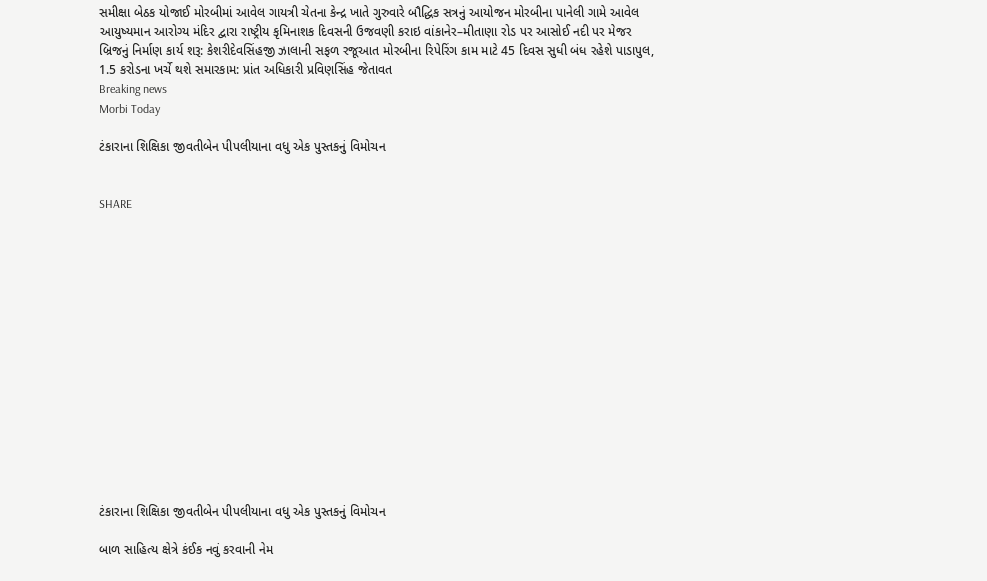સમીક્ષા બેઠક યોજાઈ મોરબીમાં આવેલ ગાયત્રી ચેતના કેન્દ્ર ખાતે ગુરુવારે બૌદ્ધિક સત્રનું આયોજન મોરબીના પાનેલી ગામે આવેલ આયુષ્યમાન આરોગ્ય મંદિર દ્વારા રાષ્ટ્રીય કૃમિનાશક દિવસની ઉજવણી કરાઇ વાંકાનેર–મીતાણા રોડ પર આસોઈ નદી પર મેજર બ્રિજનું નિર્માણ કાર્ય શરૂ: કેશરીદેવસિંહજી ઝાલાની સફળ રજૂઆત મોરબીના રિપેરિંગ કામ માટે 45 દિવસ સુધી બંધ રહેશે પાડાપુલ, 1.5 કરોડના ખર્ચે થશે સમારકામ: પ્રાંત અધિકારી પ્રવિણસિંહ જેતાવત
Breaking news
Morbi Today

ટંકારાના શિક્ષિકા જીવતીબેન પીપલીયાના વધુ એક પુસ્તકનું વિમોચન


SHARE















ટંકારાના શિક્ષિકા જીવતીબેન પીપલીયાના વધુ એક પુસ્તકનું વિમોચન

બાળ સાહિત્ય ક્ષેત્રે કંઈક નવું કરવાની નેમ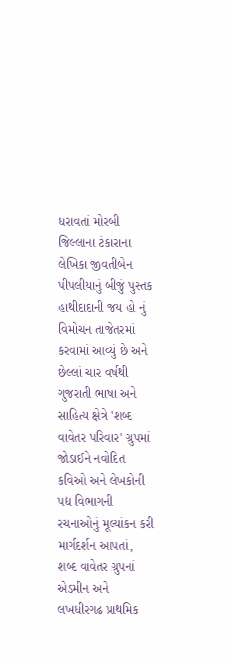ધરાવતાં મોરબી જિલ્લાના ટંકારાના લેખિકા જીવતીબેન પીપલીયાનું બીજું પુસ્તક હાથીદાદાની જય હો નું વિમોચન તાજેતરમાં કરવામાં આવ્યું છે અને છેલ્લાં ચાર વર્ષથી ગુજરાતી ભાષા અને સાહિત્ય ક્ષેત્રે 'શબ્દ વાવેતર પરિવાર' ગ્રુપમાં જોડાઈને નવોદિત કવિઓ અને લેખકોની પદ્ય વિભાગની રચનાઓનું મૂલ્યાંકન કરી માર્ગદર્શન આપતાં, શબ્દ વાવેતર ગ્રુપનાં એડમીન અને લખધીરગઢ પ્રાથમિક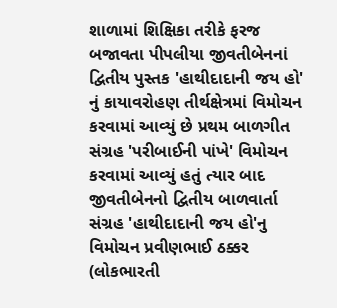શાળામાં શિક્ષિકા તરીકે ફરજ બજાવતા પીપલીયા જીવતીબેનનાં દ્વિતીય પુસ્તક 'હાથીદાદાની જય હો' નું કાયાવરોહણ તીર્થક્ષેત્રમાં વિમોચન કરવામાં આવ્યું છે પ્રથમ બાળગીત સંગ્રહ 'પરીબાઈની પાંખે' વિમોચન કરવામાં આવ્યું હતું ત્યાર બાદ જીવતીબેનનો દ્વિતીય બાળવાર્તા સંગ્રહ 'હાથીદાદાની જય હો'નુ વિમોચન પ્રવીણભાઈ ઠક્કર (લોકભારતી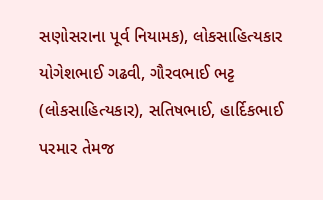સણોસરાના પૂર્વ નિયામક), લોકસાહિત્યકાર યોગેશભાઈ ગઢવી, ગૌરવભાઈ ભટ્ટ (લોકસાહિત્યકાર), સતિષભાઈ, હાર્દિકભાઈ પરમાર તેમજ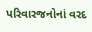પરિવારજનોનાં વરદ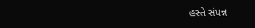હસ્તે સંપન્ન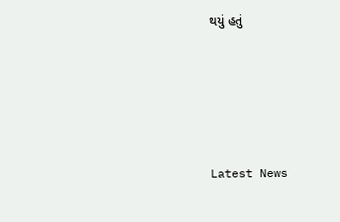થયું હતું






Latest News